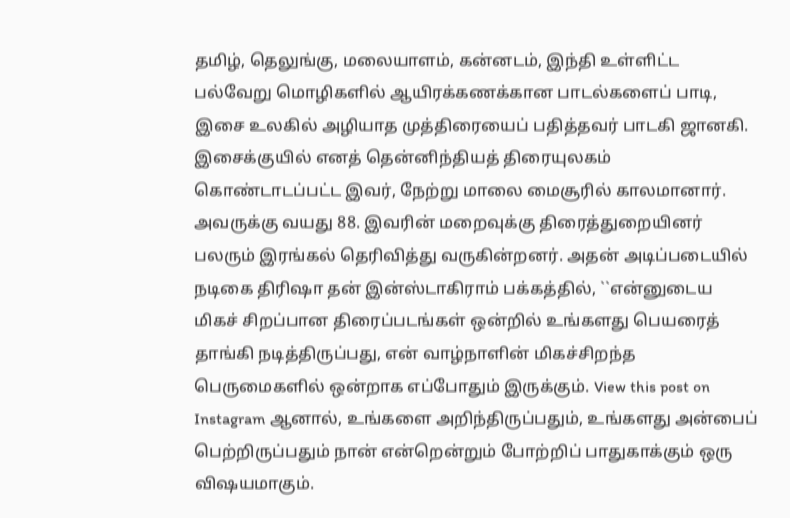தமிழ், தெலுங்கு, மலையாளம், கன்னடம், இந்தி உள்ளிட்ட பல்வேறு மொழிகளில் ஆயிரக்கணக்கான பாடல்களைப் பாடி, இசை உலகில் அழியாத முத்திரையைப் பதித்தவர் பாடகி ஜானகி. இசைக்குயில் எனத் தென்னிந்தியத் திரையுலகம் கொண்டாடப்பட்ட இவர், நேற்று மாலை மைசூரில் காலமானார். அவருக்கு வயது 88. இவரின் மறைவுக்கு திரைத்துறையினர் பலரும் இரங்கல் தெரிவித்து வருகின்றனர். அதன் அடிப்படையில் நடிகை திரிஷா தன் இன்ஸ்டாகிராம் பக்கத்தில், ``என்னுடைய மிகச் சிறப்பான திரைப்படங்கள் ஒன்றில் உங்களது பெயரைத் தாங்கி நடித்திருப்பது, என் வாழ்நாளின் மிகச்சிறந்த பெருமைகளில் ஒன்றாக எப்போதும் இருக்கும். View this post on Instagram ஆனால், உங்களை அறிந்திருப்பதும், உங்களது அன்பைப் பெற்றிருப்பதும் நான் என்றென்றும் போற்றிப் பாதுகாக்கும் ஒரு விஷயமாகும்.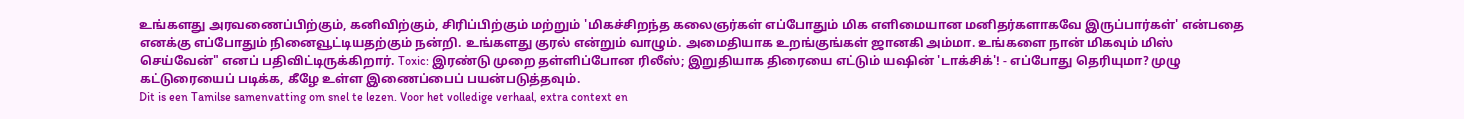உங்களது அரவணைப்பிற்கும், கனிவிற்கும், சிரிப்பிற்கும் மற்றும் 'மிகச்சிறந்த கலைஞர்கள் எப்போதும் மிக எளிமையான மனிதர்களாகவே இருப்பார்கள்' என்பதை எனக்கு எப்போதும் நினைவூட்டியதற்கும் நன்றி. உங்களது குரல் என்றும் வாழும். அமைதியாக உறங்குங்கள் ஜானகி அம்மா. உங்களை நான் மிகவும் மிஸ் செய்வேன்" எனப் பதிவிட்டிருக்கிறார். Toxic: இரண்டு முறை தள்ளிப்போன ரிலீஸ்; இறுதியாக திரையை எட்டும் யஷின் 'டாக்சிக்'! - எப்போது தெரியுமா? முழு கட்டுரையைப் படிக்க, கீழே உள்ள இணைப்பைப் பயன்படுத்தவும்.
Dit is een Tamilse samenvatting om snel te lezen. Voor het volledige verhaal, extra context en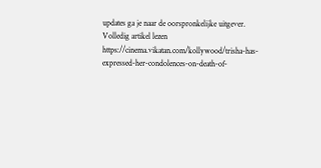updates ga je naar de oorspronkelijke uitgever.
Volledig artikel lezen
https://cinema.vikatan.com/kollywood/trisha-has-expressed-her-condolences-on-death-of-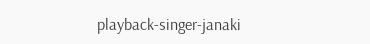playback-singer-janaki